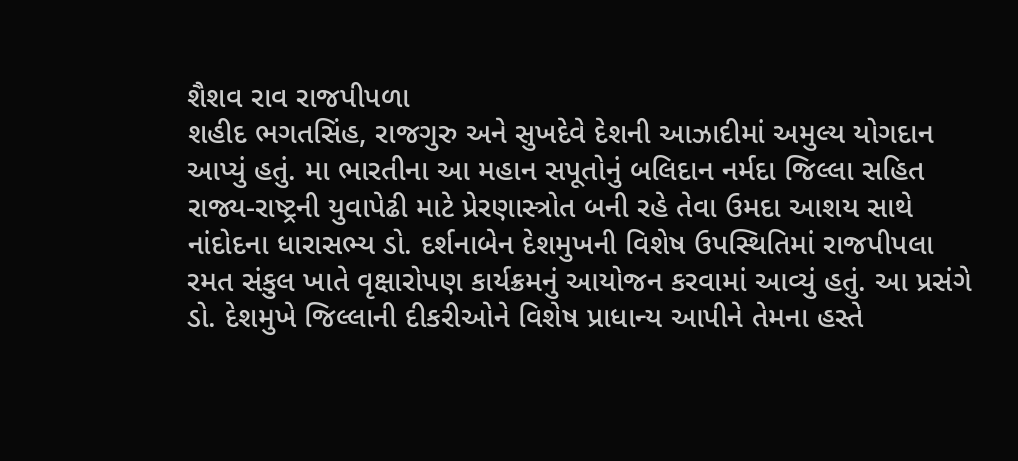શૈશવ રાવ રાજપીપળા
શહીદ ભગતસિંહ, રાજગુરુ અને સુખદેવે દેશની આઝાદીમાં અમુલ્ય યોગદાન આપ્યું હતું. મા ભારતીના આ મહાન સપૂતોનું બલિદાન નર્મદા જિલ્લા સહિત રાજ્ય-રાષ્ટ્રની યુવાપેઢી માટે પ્રેરણાસ્ત્રોત બની રહે તેવા ઉમદા આશય સાથે નાંદોદના ધારાસભ્ય ડો. દર્શનાબેન દેશમુખની વિશેષ ઉપસ્થિતિમાં રાજપીપલા રમત સંકુલ ખાતે વૃક્ષારોપણ કાર્યક્રમનું આયોજન કરવામાં આવ્યું હતું. આ પ્રસંગે ડો. દેશમુખે જિલ્લાની દીકરીઓને વિશેષ પ્રાધાન્ય આપીને તેમના હસ્તે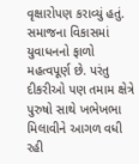વૃક્ષારોપણ કરાવ્યું હતું. સમાજના વિકાસમાં યુવાધનનો ફાળો મહત્વપૂર્ણ છે. પરંતુ દીકરીઓ પણ તમામ ક્ષેત્રે પુરુષો સાથે ખભેખભા મિલાવીને આગળ વધી રહી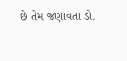છે તેમ જણાવતા ડો.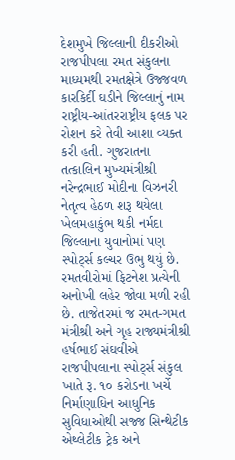દેશમુખે જિલ્લાની દીકરીઓ રાજપીપલા રમત સંકુલના માધ્યમથી રમતક્ષેત્રે ઉજ્જવળ કારકિર્દી ઘડીને જિલ્લાનું નામ રાષ્ટ્રીય-આંતરરાષ્ટ્રીય ફલક પર રોશન કરે તેવી આશા વ્યક્ત કરી હતી. ગુજરાતના તત્કાલિન મુખ્યમંત્રીશ્રી નરેન્દ્રભાઈ મોદીના વિઝનરી નેતૃત્વ હેઠળ શરૂ થયેલા ખેલમહાકુંભ થકી નર્મદા જિલ્લાના યુવાનોમાં પણ સ્પોર્ટ્સ કલ્ચર ઉભુ થયું છે. રમતવીરોમાં ફિટનેશ પ્રત્યેની અનોખી લહેર જોવા મળી રહી છે. તાજેતરમાં જ રમત-ગમત મંત્રીશ્રી અને ગૃહ રાજ્યમંત્રીશ્રી હર્ષભાઈ સંઘવીએ રાજપીપલાના સ્પોર્ટ્સ સંકુલ ખાતે રૂ. ૧૦ કરોડના ખર્ચે નિર્માણાધિન આધુનિક સુવિધાઓથી સજ્જ સિન્થેટીક એથ્લેટીક ટ્રેક અને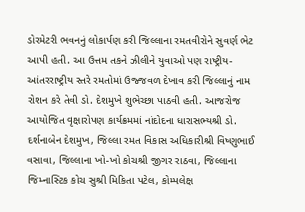ડોરમેટરી ભવનનું લોકાર્પણ કરી જિલ્લાના રમતવીરોને સુવર્ણ ભેટ આપી હતી. આ ઉત્તમ તકને ઝીલીને યુવાઓ પણ રાષ્ટ્રીય-આંતરરાષ્ટ્રીય સ્તરે રમતોમાં ઉજ્જવળ દેખાવ કરી જિલ્લાનું નામ રોશન કરે તેવી ડો. દેશમુખે શુભેચ્છા પાઠવી હતી. આજરોજ આયોજિત વૃક્ષારોપણ કાર્યક્રમમાં નાંદોદના ધારાસભ્યશ્રી ડો. દર્શનાબેન દેશમુખ, જિલ્લા રમત વિકાસ અધિકારીશ્રી વિષ્ણુભાઈ વસાવા, જિલ્લાના ખો-ખો કોચશ્રી જીગર રાઠવા, જિલ્લાના જિમ્નાસ્ટિક કોચ સુશ્રી મિકિતા પટેલ, કોમ્પલેક્ષ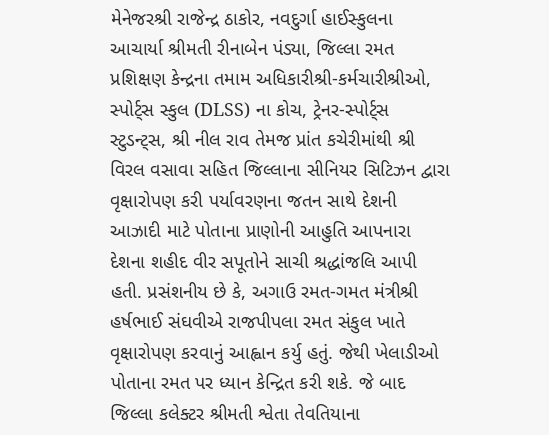મેનેજરશ્રી રાજેન્દ્ર ઠાકોર, નવદુર્ગા હાઈસ્કુલના આચાર્યા શ્રીમતી રીનાબેન પંડ્યા, જિલ્લા રમત પ્રશિક્ષણ કેન્દ્રના તમામ અધિકારીશ્રી-કર્મચારીશ્રીઓ, સ્પોર્ટ્સ સ્કુલ (DLSS) ના કોચ, ટ્રેનર-સ્પોર્ટ્સ સ્ટુડન્ટ્સ, શ્રી નીલ રાવ તેમજ પ્રાંત કચેરીમાંથી શ્રી વિરલ વસાવા સહિત જિલ્લાના સીનિયર સિટિઝન દ્વારા વૃક્ષારોપણ કરી પર્યાવરણના જતન સાથે દેશની આઝાદી માટે પોતાના પ્રાણોની આહુતિ આપનારા દેશના શહીદ વીર સપૂતોને સાચી શ્રદ્ધાંજલિ આપી હતી. પ્રસંશનીય છે કે, અગાઉ રમત-ગમત મંત્રીશ્રી હર્ષભાઈ સંઘવીએ રાજપીપલા રમત સંકુલ ખાતે વૃક્ષારોપણ કરવાનું આહ્વાન કર્યુ હતું. જેથી ખેલાડીઓ પોતાના રમત પર ધ્યાન કેન્દ્રિત કરી શકે. જે બાદ જિલ્લા કલેક્ટર શ્રીમતી શ્વેતા તેવતિયાના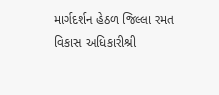માર્ગદર્શન હેઠળ જિલ્લા રમત વિકાસ અધિકારીશ્રી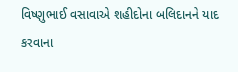વિષ્ણુભાઈ વસાવાએ શહીદોના બલિદાનને યાદ કરવાના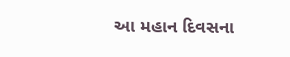આ મહાન દિવસના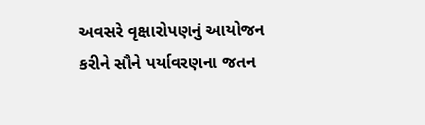અવસરે વૃક્ષારોપણનું આયોજન કરીને સૌને પર્યાવરણના જતન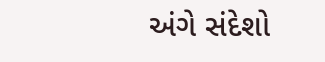અંગે સંદેશો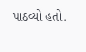પાઠવ્યો હતો.